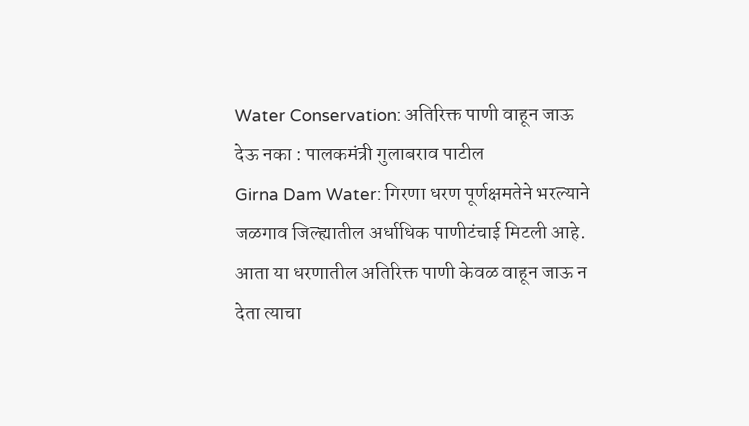Water Conservation: अतिरिक्त पाणी वाहून जाऊ देऊ नका : पालकमंत्री गुलाबराव पाटील
Girna Dam Water: गिरणा धरण पूर्णक्षमतेने भरल्याने जळगाव जिल्ह्यातील अर्धाधिक पाणीटंचाई मिटली आहे. आता या धरणातील अतिरिक्त पाणी केवळ वाहून जाऊ न देता त्याचा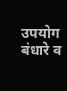उपयोग बंधारे व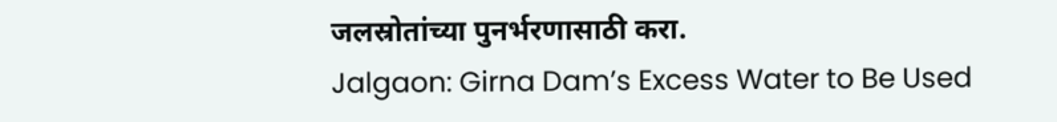जलस्रोतांच्या पुनर्भरणासाठी करा.
Jalgaon: Girna Dam’s Excess Water to Be Used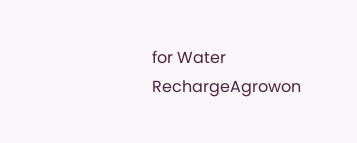for Water RechargeAgrowon